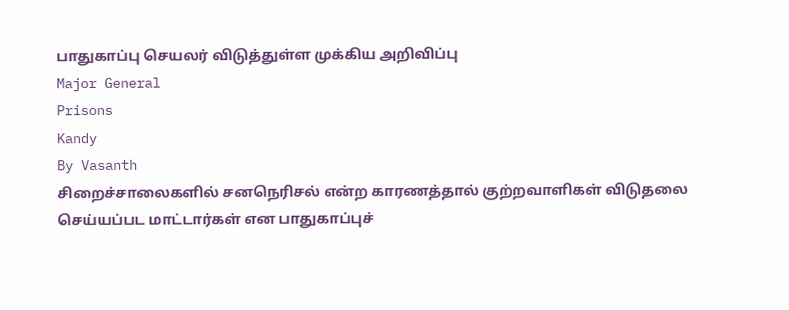பாதுகாப்பு செயலர் விடுத்துள்ள முக்கிய அறிவிப்பு
Major General
Prisons
Kandy
By Vasanth
சிறைச்சாலைகளில் சனநெரிசல் என்ற காரணத்தால் குற்றவாளிகள் விடுதலை செய்யப்பட மாட்டார்கள் என பாதுகாப்புச்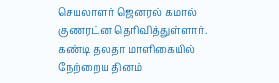செயலாளர் ஜெனரல் கமால் குணரட்ன தெரிவித்துள்ளார்.
கண்டி தலதா மாளிகையில் நேற்றைய தினம்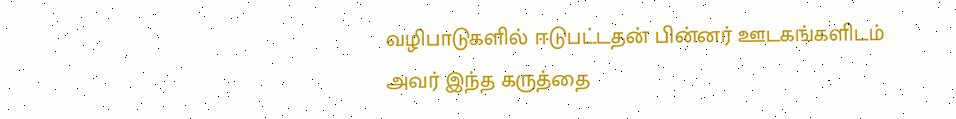வழிபாடுகளில் ஈடுபட்டதன் பின்னர் ஊடகங்களிடம் அவர் இந்த கருத்தை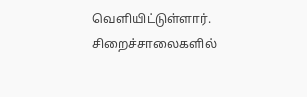வெளியிட்டுள்ளார்.
சிறைச்சாலைகளில்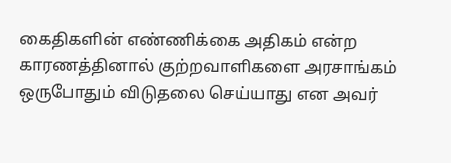கைதிகளின் எண்ணிக்கை அதிகம் என்ற காரணத்தினால் குற்றவாளிகளை அரசாங்கம் ஒருபோதும் விடுதலை செய்யாது என அவர்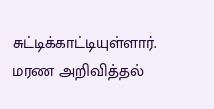சுட்டிக்காட்டியுள்ளார்.
மரண அறிவித்தல்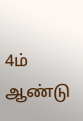4ம் ஆண்டு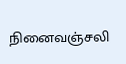நினைவஞ்சலி